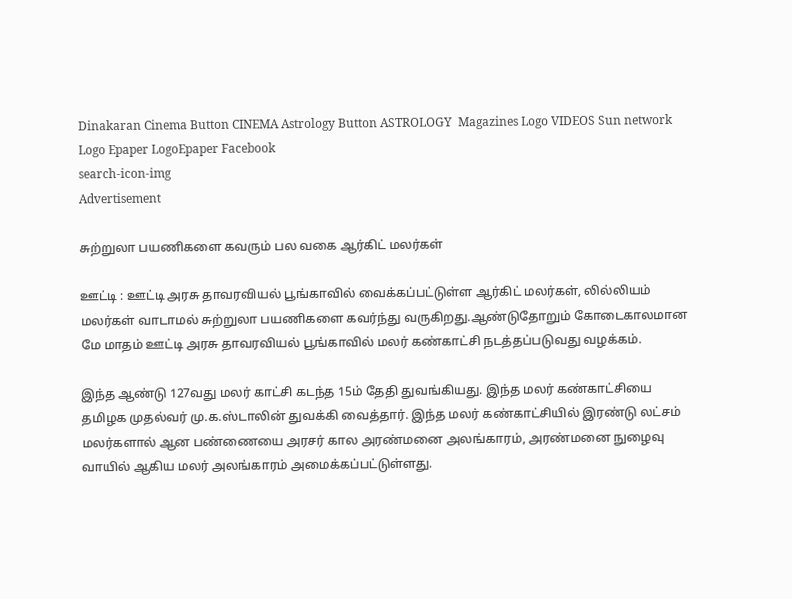Dinakaran Cinema Button CINEMA Astrology Button ASTROLOGY  Magazines Logo VIDEOS Sun network Logo Epaper LogoEpaper Facebook
search-icon-img
Advertisement

சுற்றுலா பயணிகளை கவரும் பல வகை ஆர்கிட் மலர்கள்

ஊட்டி : ஊட்டி அரசு தாவரவியல் பூங்காவில் வைக்கப்பட்டுள்ள ஆர்கிட் மலர்கள், லில்லியம் மலர்கள் வாடாமல் சுற்றுலா பயணிகளை கவர்ந்து வருகிறது.ஆண்டுதோறும் கோடைகாலமான மே மாதம் ஊட்டி அரசு தாவரவியல் பூங்காவில் மலர் கண்காட்சி நடத்தப்படுவது வழக்கம்.

இந்த ஆண்டு 127வது மலர் காட்சி கடந்த 15ம் தேதி துவங்கியது. இந்த மலர் கண்காட்சியை தமிழக முதல்வர் மு.க.ஸ்டாலின் துவக்கி வைத்தார். இந்த மலர் கண்காட்சியில் இரண்டு லட்சம் மலர்களால் ஆன பண்ணையை அரசர் கால அரண்மனை அலங்காரம், அரண்மனை நுழைவு வாயில் ஆகிய மலர் அலங்காரம் அமைக்கப்பட்டுள்ளது.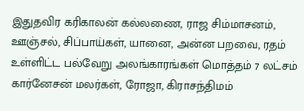இதுதவிர கரிகாலன் கல்லணை, ராஜ சிம்மாசனம், ஊஞ்சல், சிப்பாய்கள், யானை, அன்ன பறவை, ரதம் உள்ளிட்ட பல்வேறு அலங்காரங்கள் மொத்தம் 7 லட்சம் கார்னேசன் மலர்கள், ரோஜா, கிராசந்திமம்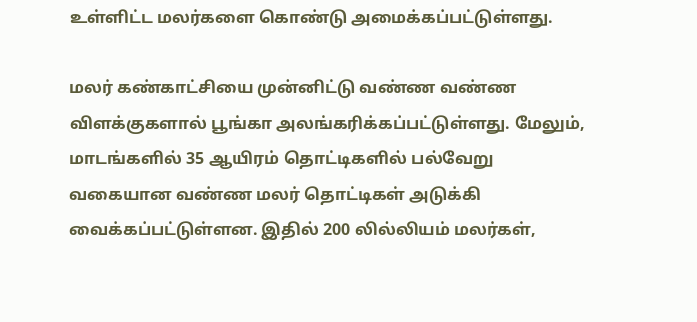உள்ளிட்ட மலர்களை கொண்டு அமைக்கப்பட்டுள்ளது.

மலர் கண்காட்சியை முன்னிட்டு வண்ண வண்ண விளக்குகளால் பூங்கா அலங்கரிக்கப்பட்டுள்ளது. மேலும், மாடங்களில் 35 ஆயிரம் தொட்டிகளில் பல்வேறு வகையான வண்ண மலர் தொட்டிகள் அடுக்கி வைக்கப்பட்டுள்ளன. இதில் 200 லில்லியம் மலர்கள்,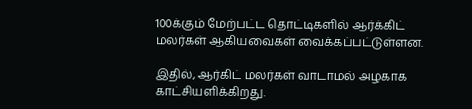100க்கும் மேற்பட்ட தொட்டிகளில் ஆர்க்கிட் மலர்கள் ஆகியவைகள் வைக்கப்பட்டுள்ளன.

இதில், ஆர்கிட் மலர்கள் வாடாமல் அழகாக காட்சியளிக்கிறது.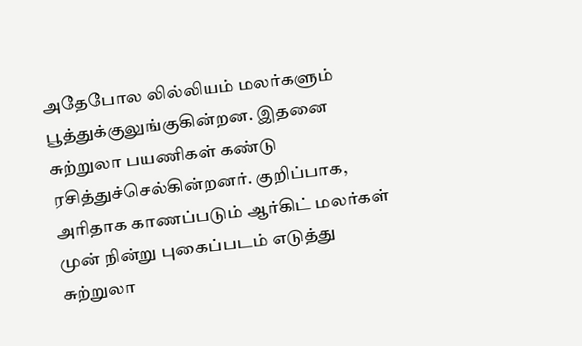அதேபோல லில்லியம் மலர்களும் பூத்துக்குலுங்குகின்றன. இதனை சுற்றுலா பயணிகள் கண்டு ரசித்துச்செல்கின்றனர். குறிப்பாக, அரிதாக காணப்படும் ஆர்கிட் மலர்கள் முன் நின்று புகைப்படம் எடுத்து சுற்றுலா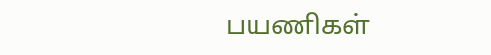பயணிகள்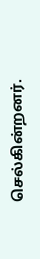செல்கின்றனர்.